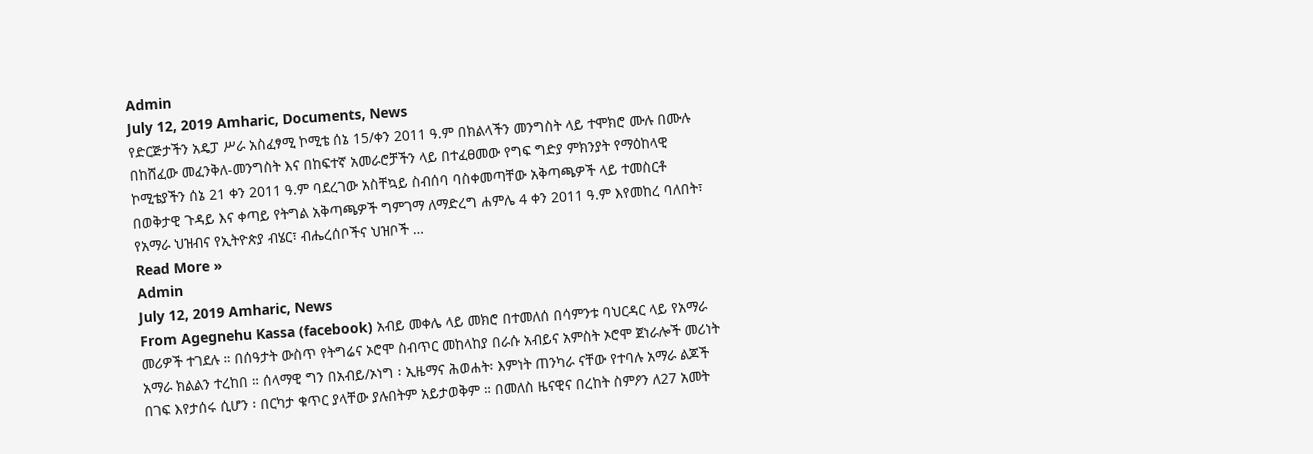Admin
July 12, 2019 Amharic, Documents, News
የድርጅታችን አዴፓ ሥራ አስፈፃሚ ኮሚቴ ሰኔ 15/ቀን 2011 ዓ.ም በክልላችን መንግስት ላይ ተሞክሮ ሙሉ በሙሉ በከሸፈው መፈንቅለ-መንግስት እና በከፍተኛ አመራሮቻችን ላይ በተፈፀመው የግፍ ግድያ ምክንያት የማዕከላዊ ኮሚቴያችን ሰኔ 21 ቀን 2011 ዓ.ም ባደረገው አስቸኳይ ስብሰባ ባስቀመጣቸው አቅጣጫዎች ላይ ተመስርቶ በወቅታዊ ጉዳይ እና ቀጣይ የትግል አቅጣጫዎች ግምገማ ለማድረግ ሐምሌ 4 ቀን 2011 ዓ.ም እየመከረ ባለበት፣ የአማራ ህዝብና የኢትዮጵያ ብሄር፣ ብሔረሰቦችና ህዝቦች …
Read More »
Admin
July 12, 2019 Amharic, News
From Agegnehu Kassa (facebook) አብይ መቀሌ ላይ መክሮ በተመለሰ በሳምንቱ ባህርዳር ላይ የአማራ መሪዎች ተገደሉ ። በሰዓታት ውስጥ የትግሬና ኦሮሞ ስብጥር መከላከያ በራሱ አብይና አምስት ኦሮሞ ጀነራሎች መሪነት አማራ ክልልን ተረከበ ። ሰላማዊ ግን በአብይ/ኦነግ ፡ ኢዜማና ሕወሐት፡ እምነት ጠንካራ ናቸው የተባሉ አማራ ልጆች በገፍ እየታሰሩ ሲሆን ፡ በርካታ ቁጥር ያላቸው ያሉበትም አይታወቅም ። በመለስ ዜናዊና በረከት ስምዖን ለ27 አመት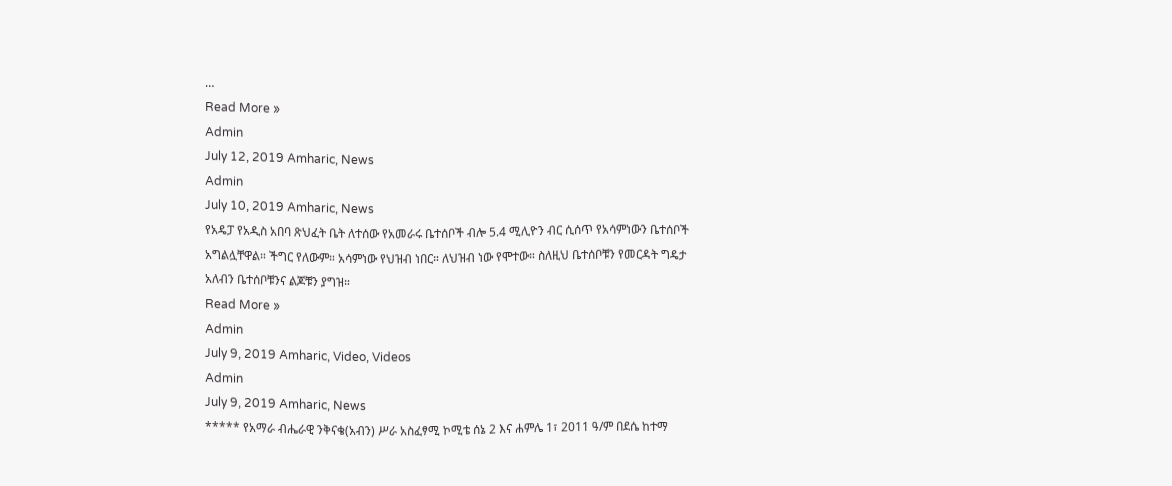…
Read More »
Admin
July 12, 2019 Amharic, News
Admin
July 10, 2019 Amharic, News
የአዴፓ የአዲስ አበባ ጽህፈት ቤት ለተሰው የአመራሩ ቤተሰቦች ብሎ 5.4 ሚሊዮን ብር ሲሰጥ የአሳምነውን ቤተሰቦች አግልሏቸዋል። ችግር የለውም። አሳምነው የህዝብ ነበር። ለህዝብ ነው የሞተው። ስለዚህ ቤተሰቦቹን የመርዳት ግዴታ አለብን ቤተሰቦቹንና ልጆቹን ያግዝ።
Read More »
Admin
July 9, 2019 Amharic, Video, Videos
Admin
July 9, 2019 Amharic, News
***** የአማራ ብሔራዊ ንቅናቄ(አብን) ሥራ አስፈፃሚ ኮሚቴ ሰኔ 2 እና ሐምሌ 1፣ 2011 ዓ/ም በደሴ ከተማ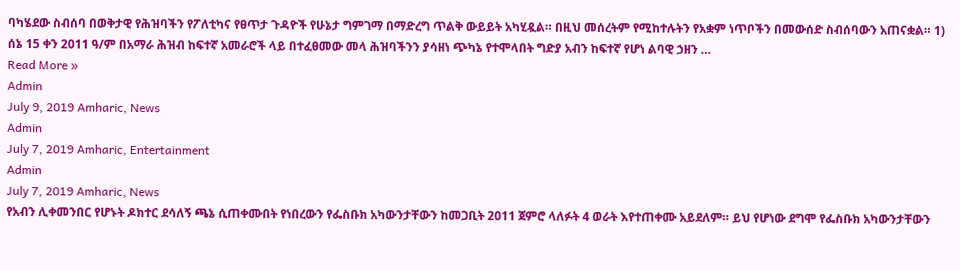ባካሄደው ስብሰባ በወቅታዊ የሕዝባችን የፖለቲካና የፀጥታ ጉዳዮች የሁኔታ ግምገማ በማድረግ ጥልቅ ውይይት አካሂዷል። በዚህ መሰረትም የሚከተሉትን የአቋም ነጥቦችን በመውሰድ ስብሰባውን አጠናቋል። 1) ሰኔ 15 ቀን 2011 ዓ/ም በአማራ ሕዝብ ከፍተኛ አመራሮች ላይ በተፈፀመው መላ ሕዝባችንን ያሳዘነ ጭካኔ የተሞላበት ግድያ አብን ከፍተኛ የሆነ ልባዊ ኃዘን …
Read More »
Admin
July 9, 2019 Amharic, News
Admin
July 7, 2019 Amharic, Entertainment
Admin
July 7, 2019 Amharic, News
የአብን ሊቀመንበር የሆኑት ዶክተር ደሳለኝ ጫኔ ሲጠቀሙበት የነበረውን የፌስቡክ አካውንታቸውን ከመጋቢት 2011 ጀምሮ ላለፉት 4 ወራት እየተጠቀሙ አይደለም። ይህ የሆነው ደግሞ የፌስቡክ አካውንታቸውን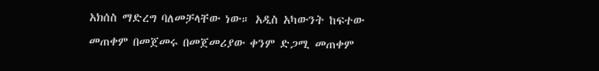አክሰስ ማድረግ ባለመቻላቸው ነው። አዲስ አካውንት ከፍተው መጠቀም በመጀመሩ በመጀመሪያው ቀንም ድጋሚ መጠቀም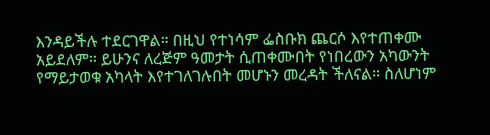እንዳይችሉ ተደርገዋል። በዚህ የተነሳም ፌስቡክ ጨርሶ እየተጠቀሙ አይደለም። ይሁንና ለረጅም ዓመታት ሲጠቀሙበት የነበረውን አካውንት የማይታወቁ አካላት እየተገለገሉበት መሆኑን መረዳት ችለናል። ስለሆነም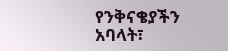የንቅናቄያችን አባላት፣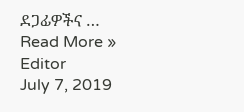ደጋፊዎችና …
Read More »
Editor
July 7, 2019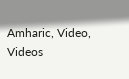Amharic, Video, Videos